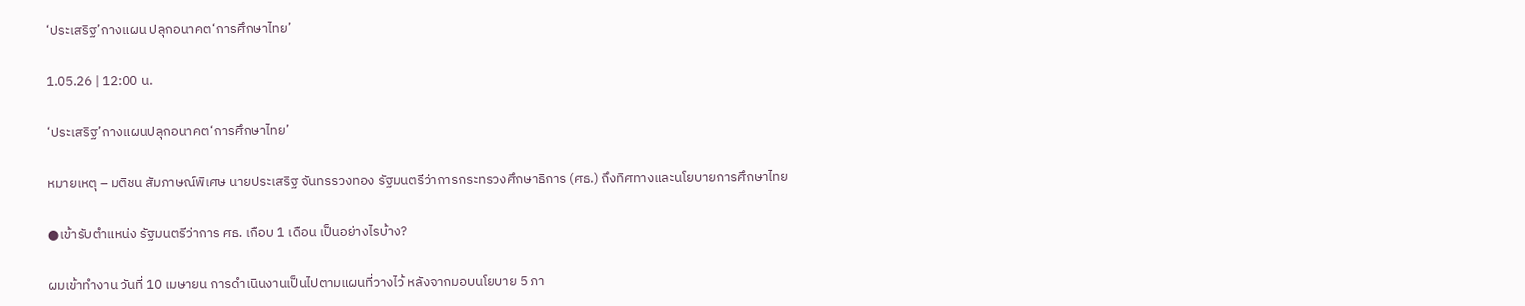‘ประเสริฐ’กางแผน ปลุกอนาคต‘การศึกษาไทย’

1.05.26 | 12:00 น.

‘ประเสริฐ’กางแผนปลุกอนาคต‘การศึกษาไทย’

หมายเหตุ – มติชน สัมภาษณ์พิเศษ นายประเสริฐ จันทรรวงทอง รัฐมนตรีว่าการกระทรวงศึกษาธิการ (ศธ.) ถึงทิศทางและนโยบายการศึกษาไทย

●เข้ารับตำแหน่ง รัฐมนตรีว่าการ ศธ. เกือบ 1 เดือน เป็นอย่างไรบ้าง?

ผมเข้าทำงาน วันที่ 10 เมษายน การดำเนินงานเป็นไปตามแผนที่วางไว้ หลังจากมอบนโยบาย 5 ภา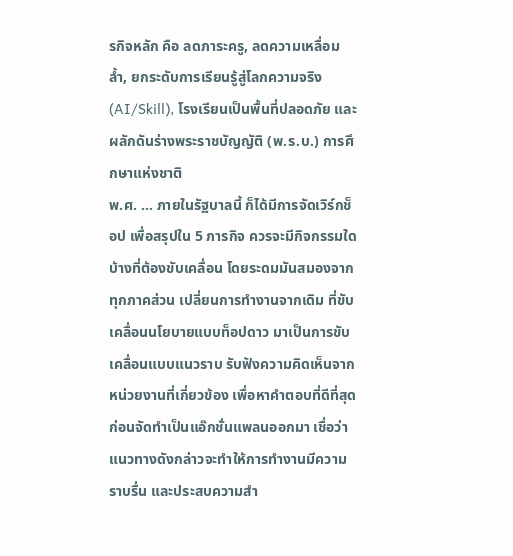รกิจหลัก คือ ลดภาระครู, ลดความเหลื่อมล้ำ, ยกระดับการเรียนรู้สู่โลกความจริง (AI/Skill), โรงเรียนเป็นพื้นที่ปลอดภัย และผลักดันร่างพระราชบัญญัติ (พ.ร.บ.) การศึกษาแห่งชาติ
พ.ศ. … ภายในรัฐบาลนี้ ก็ได้มีการจัดเวิร์กช็อป เพื่อสรุปใน 5 ภารกิจ ควรจะมีกิจกรรมใดบ้างที่ต้องขับเคลื่อน โดยระดมมันสมองจากทุกภาคส่วน เปลี่ยนการทำงานจากเดิม ที่ขับเคลื่อนนโยบายแบบท็อปดาว มาเป็นการขับเคลื่อนแบบแนวราบ รับฟังความคิดเห็นจากหน่วยงานที่เกี่ยวข้อง เพื่อหาคำตอบที่ดีที่สุด ก่อนจัดทำเป็นแอ๊กชั่นแพลนออกมา เชื่อว่าแนวทางดังกล่าวจะทำให้การทำงานมีความราบรื่น และประสบความสำ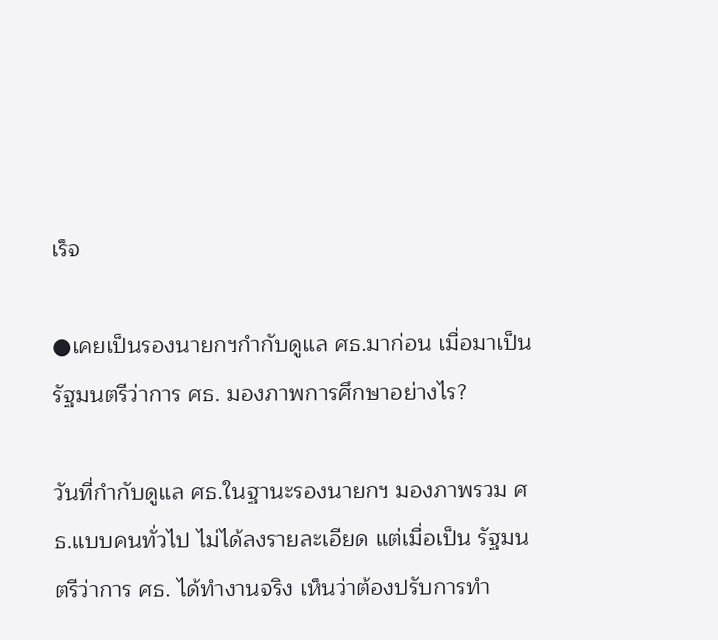เร็จ

●เคยเป็นรองนายกฯกำกับดูแล ศธ.มาก่อน เมื่อมาเป็นรัฐมนตรีว่าการ ศธ. มองภาพการศึกษาอย่างไร?

วันที่กำกับดูแล ศธ.ในฐานะรองนายกฯ มองภาพรวม ศธ.แบบคนทั่วไป ไม่ได้ลงรายละเอียด แต่เมื่อเป็น รัฐมนตรีว่าการ ศธ. ได้ทำงานจริง เห็นว่าต้องปรับการทำ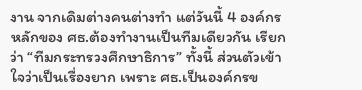งาน จากเดิมต่างคนต่างทำ แต่วันนี้ 4 องค์กรหลักของ ศธ.ต้องทำงานเป็นทีมเดียวกัน เรียกว่า “ทีมกระทรวงศึกษาธิการ” ทั้งนี้ ส่วนตัวเข้าใจว่าเป็นเรื่องยาก เพราะ ศธ.เป็นองค์กรข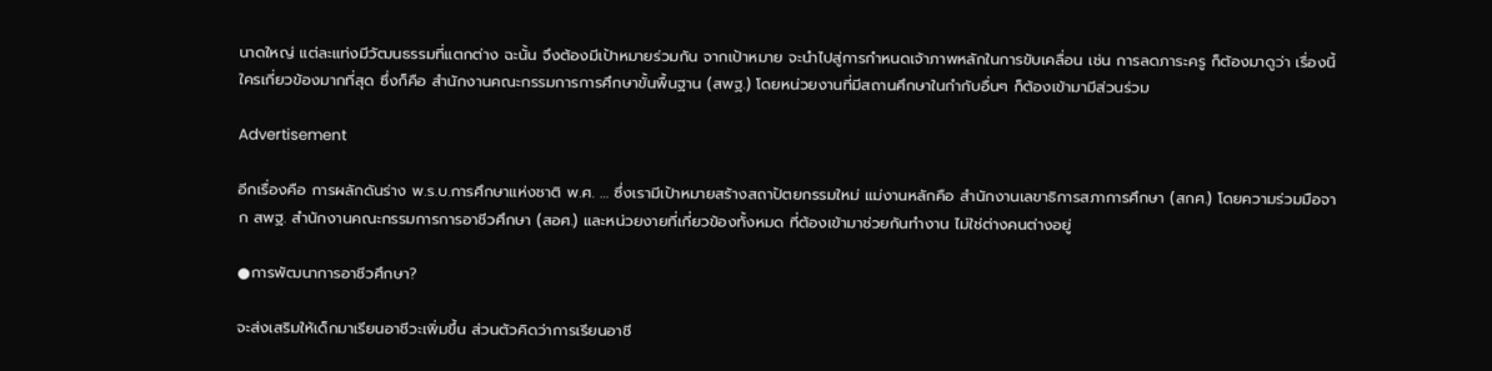นาดใหญ่ แต่ละแท่งมีวัฒนธรรมที่แตกต่าง ฉะนั้น จึงต้องมีเป้าหมายร่วมกัน จากเป้าหมาย จะนำไปสู่การกำหนดเจ้าภาพหลักในการขับเคลื่อน เช่น การลดภาระครู ก็ต้องมาดูว่า เรื่องนี้ใครเกี่ยวข้องมากที่สุด ซึ่งก็คือ สำนักงานคณะกรรมการการศึกษาขั้นพื้นฐาน (สพฐ.) โดยหน่วยงานที่มีสถานศึกษาในกำกับอื่นๆ ก็ต้องเข้ามามีส่วนร่วม

Advertisement

อีกเรื่องคือ การผลักดันร่าง พ.ร.บ.การศึกษาแห่งชาติ พ.ศ. … ซึ่งเรามีเป้าหมายสร้างสถาปัตยกรรมใหม่ แม่งานหลักคือ สำนักงานเลขาธิการสภาการศึกษา (สกศ.) โดยความร่วมมือจาก สพฐ. สำนักงานคณะกรรมการการอาชีวศึกษา (สอศ.) และหน่วยงายที่เกี่ยวข้องทั้งหมด ที่ต้องเข้ามาช่วยกันทำงาน ไม่ใช่ต่างคนต่างอยู่

●การพัฒนาการอาชีวศึกษา?

จะส่งเสริมให้เด็กมาเรียนอาชีวะเพิ่มขึ้น ส่วนตัวคิดว่าการเรียนอาชี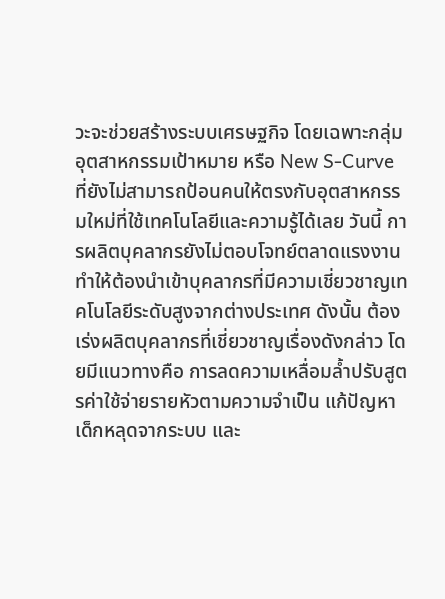วะจะช่วยสร้างระบบเศรษฐกิจ โดยเฉพาะกลุ่มอุตสาหกรรมเป้าหมาย หรือ New S-Curve ที่ยังไม่สามารถป้อนคนให้ตรงกับอุตสาหกรรมใหม่ที่ใช้เทคโนโลยีและความรู้ได้เลย วันนี้ การผลิตบุคลากรยังไม่ตอบโจทย์ตลาดแรงงาน ทำให้ต้องนำเข้าบุคลากรที่มีความเชี่ยวชาญเทคโนโลยีระดับสูงจากต่างประเทศ ดังนั้น ต้องเร่งผลิตบุคลากรที่เชี่ยวชาญเรื่องดังกล่าว โดยมีแนวทางคือ การลดความเหลื่อมล้ำปรับสูตรค่าใช้จ่ายรายหัวตามความจำเป็น แก้ปัญหาเด็กหลุดจากระบบ และ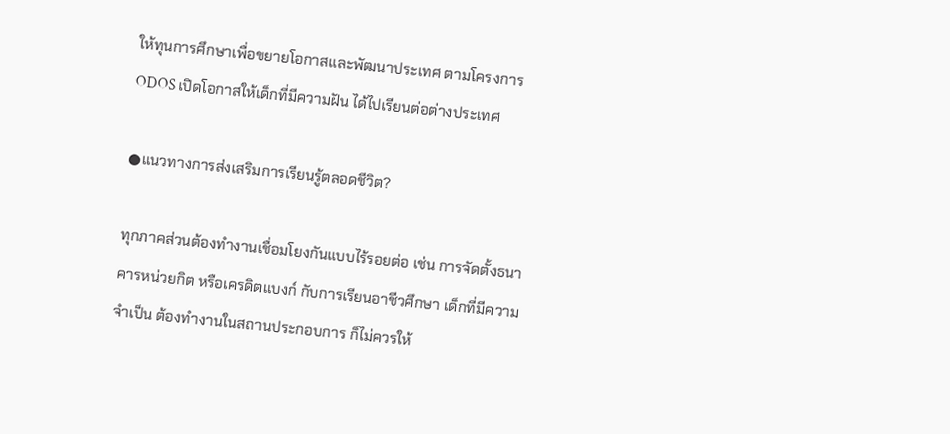ให้ทุนการศึกษาเพื่อขยายโอกาสและพัฒนาประเทศ ตามโครงการ ODOS เปิดโอกาสให้เด็กที่มีความฝัน ได้ไปเรียนต่อต่างประเทศ

●แนวทางการส่งเสริมการเรียนรู้ตลอดชีวิต?

ทุกภาคส่วนต้องทำงานเชื่อมโยงกันแบบไร้รอยต่อ เช่น การจัดตั้งธนาคารหน่วยกิต หรือเครดิตแบงก์ กับการเรียนอาชีวศึกษา เด็กที่มีความจำเป็น ต้องทำงานในสถานประกอบการ ก็ไม่ควรให้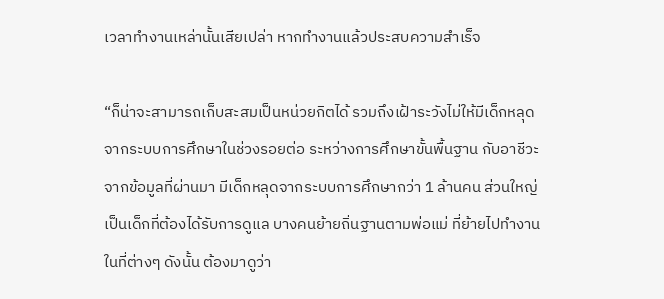เวลาทำงานเหล่านั้นเสียเปล่า หากทำงานแล้วประสบความสำเร็จ

“ก็น่าจะสามารถเก็บสะสมเป็นหน่วยกิตได้ รวมถึงเฝ้าระวังไม่ให้มีเด็กหลุดจากระบบการศึกษาในช่วงรอยต่อ ระหว่างการศึกษาขั้นพื้นฐาน กับอาชีวะ จากข้อมูลที่ผ่านมา มีเด็กหลุดจากระบบการศึกษากว่า 1 ล้านคน ส่วนใหญ่เป็นเด็กที่ต้องได้รับการดูแล บางคนย้ายถิ่นฐานตามพ่อแม่ ที่ย้ายไปทำงานในที่ต่างๆ ดังนั้น ต้องมาดูว่า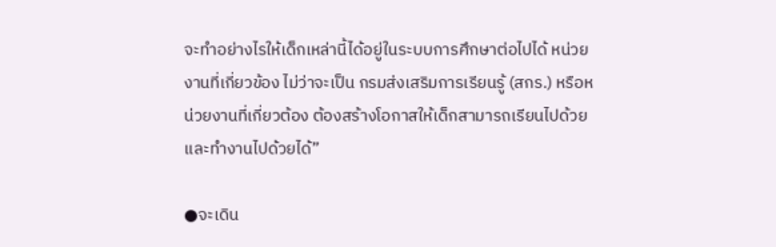จะทำอย่างไรให้เด็กเหล่านี้ได้อยู่ในระบบการศึกษาต่อไปได้ หน่วยงานที่เกี่ยวข้อง ไม่ว่าจะเป็น กรมส่งเสริมการเรียนรู้ (สกร.) หรือหน่วยงานที่เกี่ยวต้อง ต้องสร้างโอกาสให้เด็กสามารถเรียนไปด้วย และทำงานไปด้วยได้”

●จะเดิน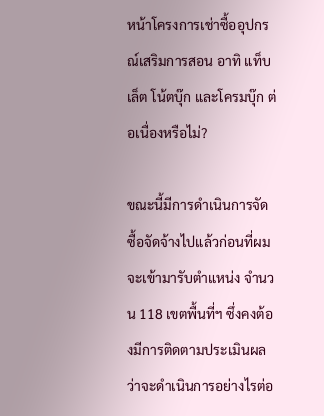หน้าโครงการเช่าซื้ออุปกรณ์เสริมการสอน อาทิ แท็บเล็ต โน้ตบุ๊ก และโครมบุ๊ก ต่อเนื่องหรือไม่?

ขณะนี้มีการดำเนินการจัดซื้อจัดจ้างไปแล้วก่อนที่ผมจะเข้ามารับตำแหน่ง จำนวน 118 เขตพื้นที่ฯ ซึ่งคงต้องมีการติดตามประเมินผลว่าจะดำเนินการอย่างไรต่อ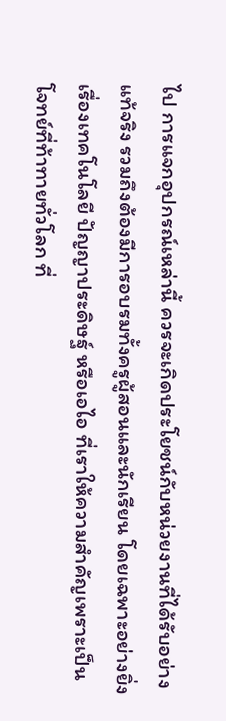ไป การแจกอุปกรณ์เหล่านี้ ควรจะเกิดประโยชน์กับหน่วยงานที่ได้รับอย่างแท้จริง รวมถึงต้องมีการอบรมทั้งครูผู้สอนและนักเรียน โดยเฉพาะอย่างยิ่งเรื่องเทคโนโลยี ปัญญาประดิษฐ์ หรือเอไอ ที่เราให้ความสำคัญเพราะเป็นโจทย์ที่ท้าทายทั่วโลก ที่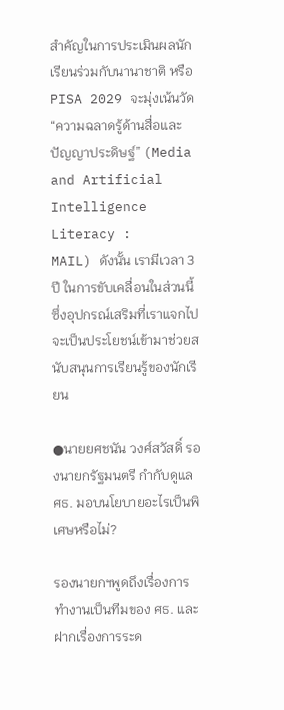สำคัญในการประเมินผลนักเรียนร่วมกับนานาชาติ หรือ PISA 2029 จะมุ่งเน้นวัด “ความฉลาดรู้ด้านสื่อและปัญญาประดิษฐ์” (Media and Artificial Intelligence Literacy :
MAIL) ดังนั้น เรามีเวลา 3 ปี ในการขับเคลื่อนในส่วนนี้ ซึ่งอุปกรณ์เสริมที่เราแจกไป จะเป็นประโยชน์เข้ามาช่วยสนับสนุนการเรียนรู้ของนักเรียน

●นายยศชนัน วงศ์สวัสดิ์ รองนายกรัฐมนตรี กำกับดูแล ศธ. มอบนโยบายอะไรเป็นพิเศษหรือไม่?

รองนายกฯพูดถึงเรื่องการทำงานเป็นทีมของ ศธ. และฝากเรื่องการระด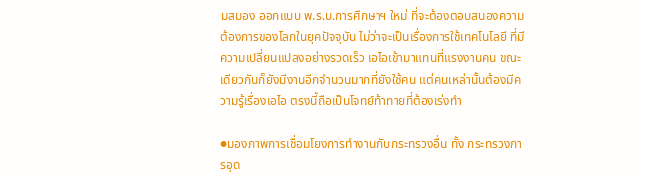มสมอง ออกแบบ พ.ร.บ.การศึกษาฯ ใหม่ ที่จะต้องตอบสนองความต้องการของโลกในยุคปัจจุบัน ไม่ว่าจะเป็นเรื่องการใช้เทคโนโลยี ที่มีความเปลี่ยนแปลงอย่างรวดเร็ว เอไอเข้ามาแทนที่แรงงานคน ขณะเดียวกันก็ยังมีงานอีกจำนวนมากที่ยังใช้คน แต่คนเหล่านั้นต้องมีความรู้เรื่องเอไอ ตรงนี้ถือเป็นโจทย์ท้าทายที่ต้องเร่งทำ

●มองภาพการเชื่อมโยงการทำงานกับกระทรวงอื่น ทั้ง กระทรวงการอุด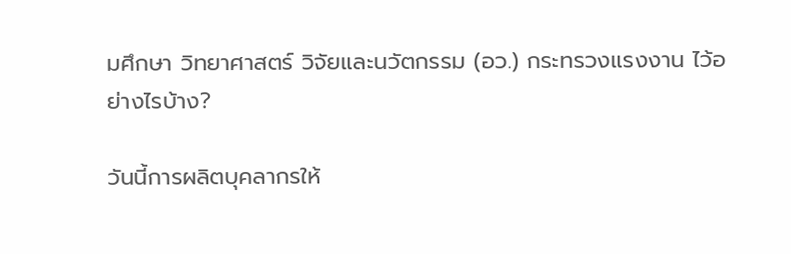มศึกษา วิทยาศาสตร์ วิจัยและนวัตกรรม (อว.) กระทรวงแรงงาน ไว้อย่างไรบ้าง?

วันนี้การผลิตบุคลากรให้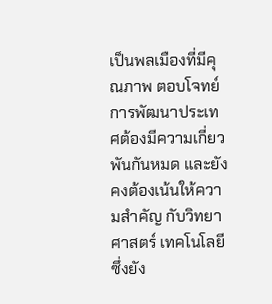เป็นพลเมืองที่มีคุณภาพ ตอบโจทย์การพัฒนาประเทศต้องมีความเกี่ยวพันกันหมด และยังคงต้องเน้นให้ความสำคัญ กับวิทยาศาสตร์ เทคโนโลยี ซึ่งยัง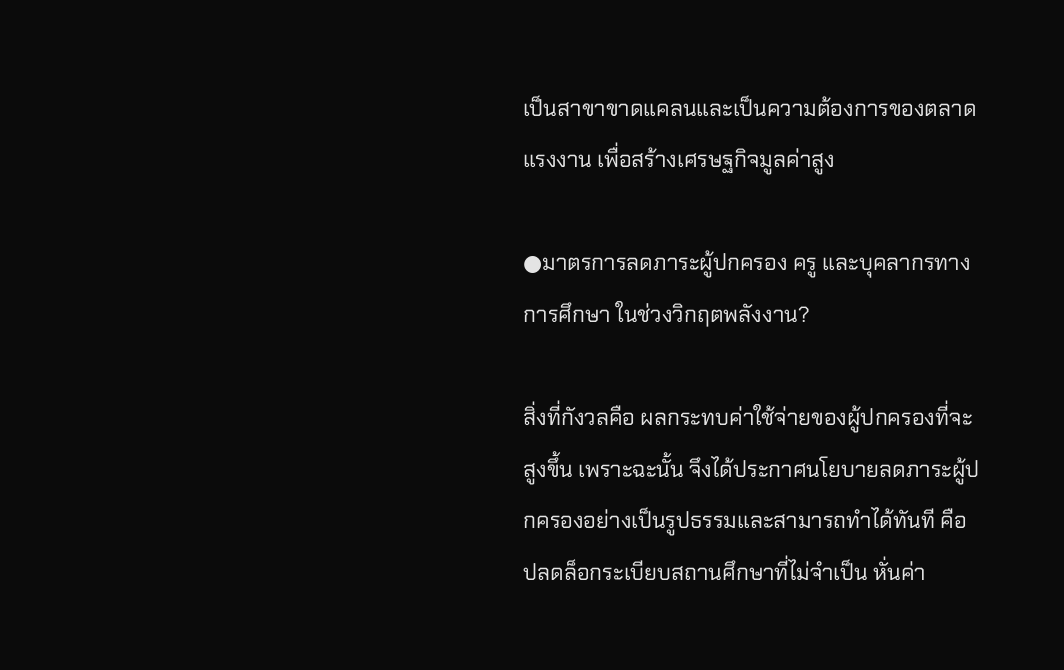เป็นสาขาขาดแคลนและเป็นความต้องการของตลาดแรงงาน เพื่อสร้างเศรษฐกิจมูลค่าสูง

●มาตรการลดภาระผู้ปกครอง ครู และบุคลากรทางการศึกษา ในช่วงวิกฤตพลังงาน?

สิ่งที่กังวลคือ ผลกระทบค่าใช้จ่ายของผู้ปกครองที่จะสูงขึ้น เพราะฉะนั้น จึงได้ประกาศนโยบายลดภาระผู้ปกครองอย่างเป็นรูปธรรมและสามารถทำได้ทันที คือ ปลดล็อกระเบียบสถานศึกษาที่ไม่จำเป็น หั่นค่า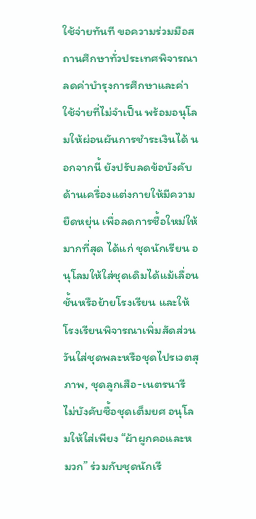ใช้จ่ายทันที ขอความร่วมมือสถานศึกษาทั่วประเทศพิจารณาลดค่าบำรุงการศึกษาและค่าใช้จ่ายที่ไม่จำเป็น พร้อมอนุโลมให้ผ่อนผันการชำระเงินได้ นอกจากนี้ ยังปรับลดข้อบังคับด้านเครื่องแต่งกายให้มีความยืดหยุ่น เพื่อลดการซื้อใหม่ให้มากที่สุด ได้แก่ ชุดนักเรียน อนุโลมให้ใส่ชุดเดิมได้แม้เลื่อนชั้นหรือย้ายโรงเรียน และให้โรงเรียนพิจารณาเพิ่มสัดส่วนวันใส่ชุดพละหรือชุดไปรเวตสุภาพ, ชุดลูกเสือ-เนตรนารี ไม่บังคับซื้อชุดเต็มยศ อนุโลมให้ใส่เพียง “ผ้าผูกคอและหมวก” ร่วมกับชุดนักเรี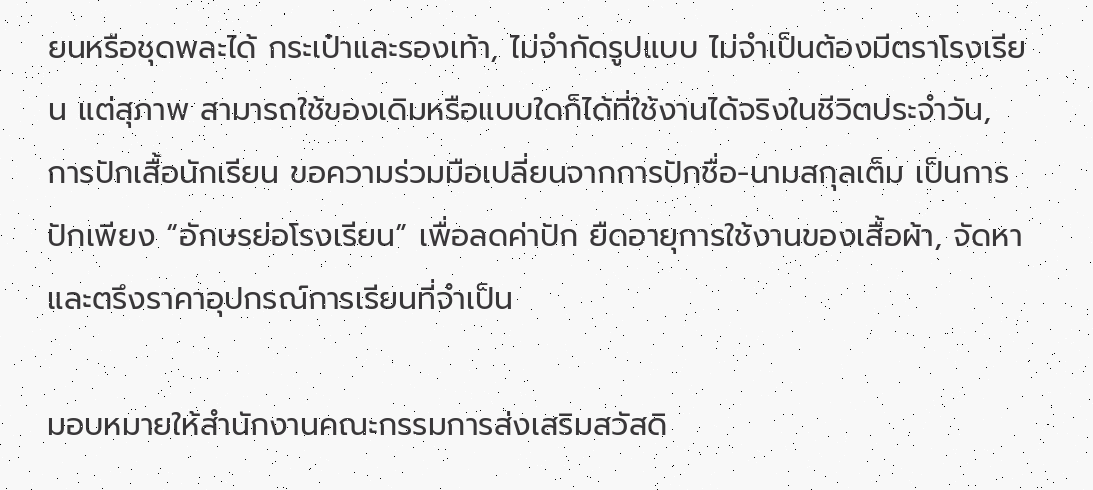ยนหรือชุดพละได้ กระเป๋าและรองเท้า, ไม่จำกัดรูปแบบ ไม่จำเป็นต้องมีตราโรงเรียน แต่สุภาพ สามารถใช้ของเดิมหรือแบบใดก็ได้ที่ใช้งานได้จริงในชีวิตประจำวัน, การปักเสื้อนักเรียน ขอความร่วมมือเปลี่ยนจากการปักชื่อ-นามสกุลเต็ม เป็นการปักเพียง “อักษรย่อโรงเรียน” เพื่อลดค่าปัก ยืดอายุการใช้งานของเสื้อผ้า, จัดหาและตรึงราคาอุปกรณ์การเรียนที่จำเป็น

มอบหมายให้สำนักงานคณะกรรมการส่งเสริมสวัสดิ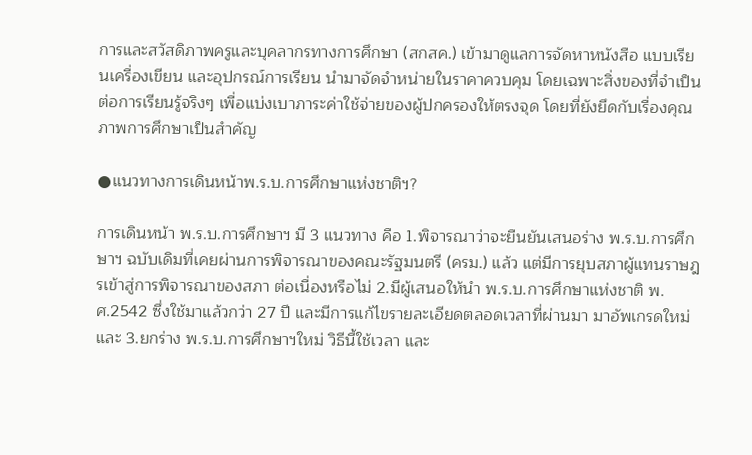การและสวัสดิภาพครูและบุคลากรทางการศึกษา (สกสค.) เข้ามาดูแลการจัดหาหนังสือ แบบเรียนเครื่องเขียน และอุปกรณ์การเรียน นำมาจัดจำหน่ายในราคาควบคุม โดยเฉพาะสิ่งของที่จำเป็นต่อการเรียนรู้จริงๆ เพื่อแบ่งเบาภาระค่าใช้จ่ายของผู้ปกครองให้ตรงจุด โดยที่ยังยึดกับเรื่องคุณภาพการศึกษาเป็นสำคัญ

●แนวทางการเดินหน้าพ.ร.บ.การศึกษาแห่งชาติฯ?

การเดินหน้า พ.ร.บ.การศึกษาฯ มี 3 แนวทาง คือ 1.พิจารณาว่าจะยืนยันเสนอร่าง พ.ร.บ.การศึกษาฯ ฉบับเดิมที่เคยผ่านการพิจารณาของคณะรัฐมนตรี (ครม.) แล้ว แต่มีการยุบสภาผู้แทนราษฎรเข้าสู่การพิจารณาของสภา ต่อเนื่องหรือไม่ 2.มีผู้เสนอให้นำ พ.ร.บ.การศึกษาแห่งชาติ พ.ศ.2542 ซึ่งใช้มาแล้วกว่า 27 ปี และมีการแก้ไขรายละเอียดตลอดเวลาที่ผ่านมา มาอัพเกรดใหม่ และ 3.ยกร่าง พ.ร.บ.การศึกษาฯใหม่ วิธีนี้ใช้เวลา และ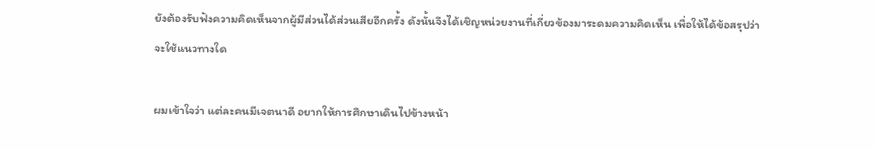ยังต้องรับฟังความคิดเห็นจากผู้มีส่วนได้ส่วนเสียอีกครั้ง ดังนั้นจึงได้เชิญหน่วยงานที่เกี่ยวข้องมาระดมความคิดเห็น เพื่อให้ได้ข้อสรุปว่าจะใช้แนวทางใด

ผมเข้าใจว่า แต่ละคนมีเจตนาดี อยากให้การศึกษาเดินไปข้างหน้า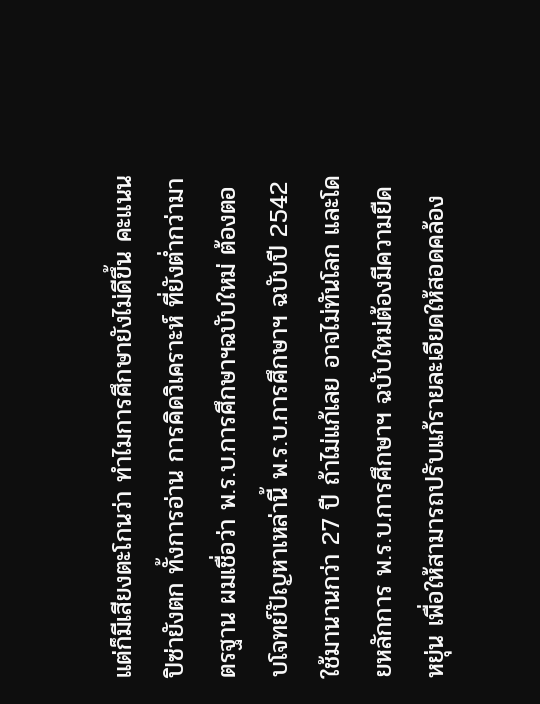แต่ก็มีเสียงตะโกนว่า ทำไมการศึกษายังไม่ดีขึ้น คะแนนปิซ่ายังตก ทั้งการอ่าน การคิดวิเคราะห์ ที่ยังต่ำกว่ามาตรฐาน ผมเชื่อว่า พ.ร.บ.การศึกษาฯฉบับใหม่ ต้องตอบโจทย์ปัญหาเหล่านี้ พ.ร.บ.การศึกษาฯ ฉบับปี 2542 ใช้มานานกว่า 27 ปี ถ้าไม่แก้เลย อาจไม่ทันโลก และโดยหลักการ พ.ร.บ.การศึกษาฯ ฉบับใหม่ต้องมีความยืดหยุ่น เพื่อให้สามารถปรับแก้รายละเอียดให้สอดคล้อง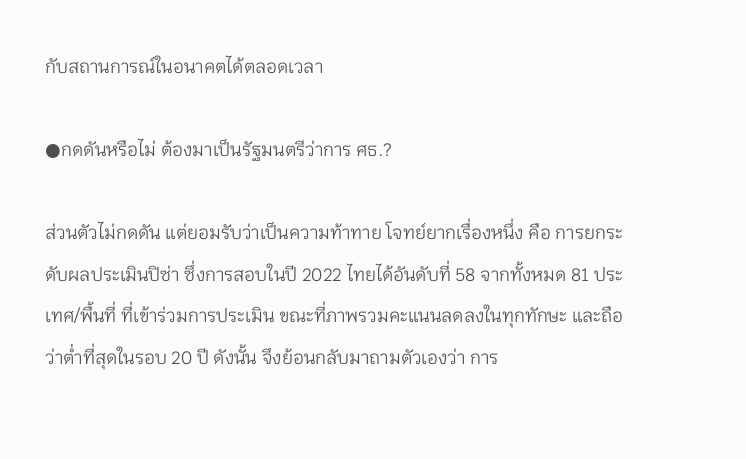กับสถานการณ์ในอนาคตได้ตลอดเวลา

●กดดันหรือไม่ ต้องมาเป็นรัฐมนตรีว่าการ ศธ.?

ส่วนตัวไม่กดดัน แต่ยอมรับว่าเป็นความท้าทาย โจทย์ยากเรื่องหนึ่ง คือ การยกระดับผลประเมินปิซ่า ซึ่งการสอบในปี 2022 ไทยได้อันดับที่ 58 จากทั้งหมด 81 ประเทศ/พื้นที่ ที่เข้าร่วมการประเมิน ขณะที่ภาพรวมคะแนนลดลงในทุกทักษะ และถือว่าต่ำที่สุดในรอบ 20 ปี ดังนั้น จึงย้อนกลับมาถามตัวเองว่า การ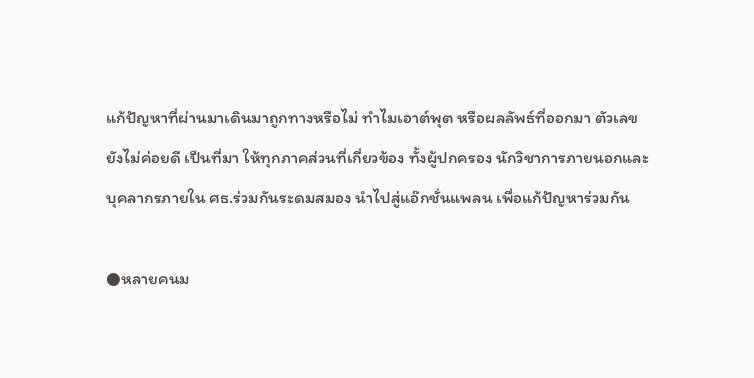แก้ปัญหาที่ผ่านมาเดินมาถูกทางหรือไม่ ทำไมเอาต์พุต หรือผลลัพธ์ที่ออกมา ตัวเลขยังไม่ค่อยดี เป็นที่มา ให้ทุกภาคส่วนที่เกี่ยวข้อง ทั้งผู้ปกครอง นักวิชาการภายนอกและบุคลากรภายใน ศธ.ร่วมกันระดมสมอง นำไปสู่แอ๊กชั่นแพลน เพื่อแก้ปัญหาร่วมกัน

●หลายคนม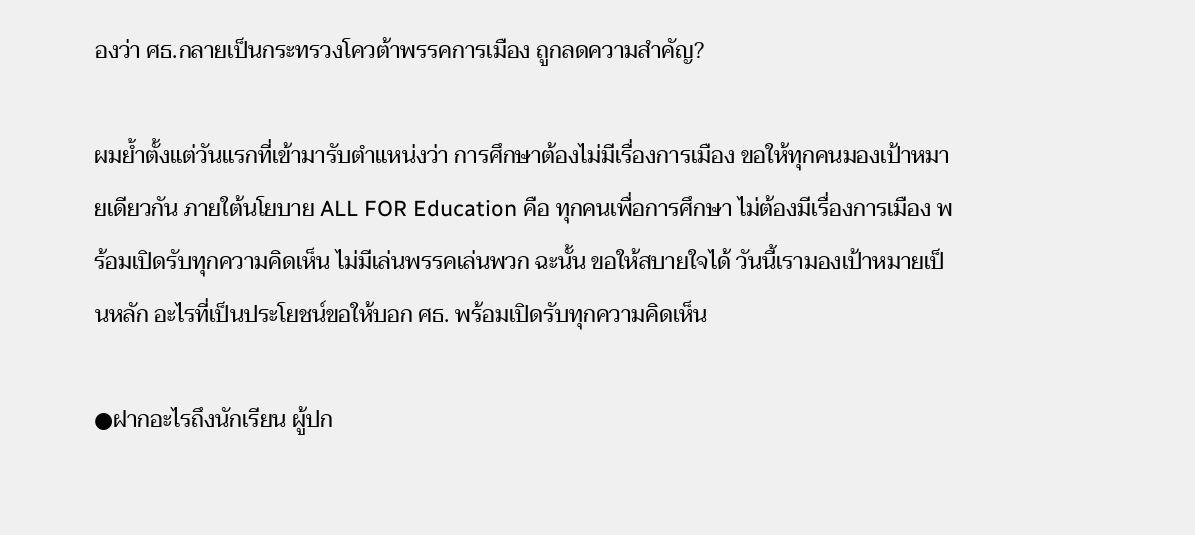องว่า ศธ.กลายเป็นกระทรวงโควต้าพรรคการเมือง ถูกลดความสำคัญ?

ผมย้ำตั้งแต่วันแรกที่เข้ามารับตำแหน่งว่า การศึกษาต้องไม่มีเรื่องการเมือง ขอให้ทุกคนมองเป้าหมายเดียวกัน ภายใต้นโยบาย ALL FOR Education คือ ทุกคนเพื่อการศึกษา ไม่ต้องมีเรื่องการเมือง พร้อมเปิดรับทุกความคิดเห็น ไม่มีเล่นพรรคเล่นพวก ฉะนั้น ขอให้สบายใจได้ วันนี้เรามองเป้าหมายเป็นหลัก อะไรที่เป็นประโยชน์ขอให้บอก ศธ. พร้อมเปิดรับทุกความคิดเห็น

●ฝากอะไรถึงนักเรียน ผู้ปก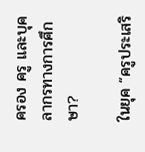ครอง ครู และบุคลากรทางการศึกษา?

ในยุค “ครูประเสริ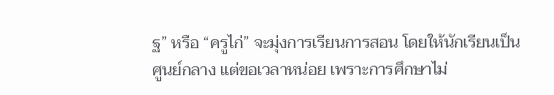ฐ” หรือ “ครูไก่” จะมุ่งการเรียนการสอน โดยให้นักเรียนเป็นศูนย์กลาง แต่ขอเวลาหน่อย เพราะการศึกษาไม่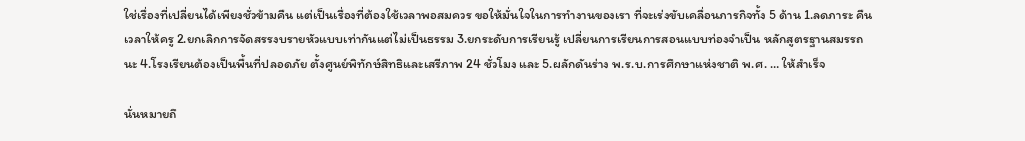ใช่เรื่องที่เปลี่ยนได้เพียงชั่วข้ามคืน แต่เป็นเรื่องที่ต้องใช้เวลาพอสมควร ขอให้มั่นใจในการทำงานของเรา ที่จะเร่งขับเคลื่อนภารกิจทั้ง 5 ด้าน 1.ลดภาระ คืนเวลาให้ครู 2.ยกเลิกการจัดสรรงบรายหัวแบบเท่ากันแต่ไม่เป็นธรรม 3.ยกระดับการเรียนรู้ เปลี่ยนการเรียนการสอนแบบท่องจำเป็น หลักสูตรฐานสมรรถนะ 4.โรงเรียนต้องเป็นพื้นที่ปลอดภัย ตั้งศูนย์พิทักษ์สิทธิและเสรีภาพ 24 ชั่วโมง และ 5.ผลักดันร่าง พ.ร.บ.การศึกษาแห่งชาติ พ.ศ. … ให้สำเร็จ

นั่นหมายถึ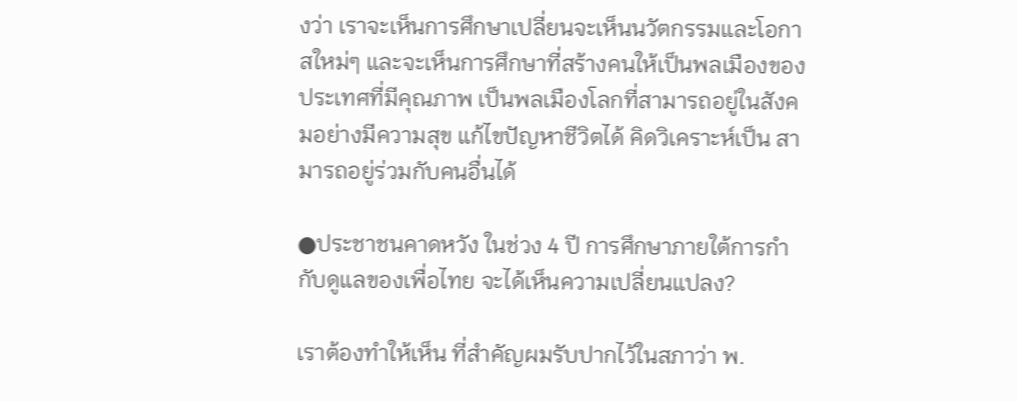งว่า เราจะเห็นการศึกษาเปลี่ยนจะเห็นนวัตกรรมและโอกาสใหม่ๆ และจะเห็นการศึกษาที่สร้างคนให้เป็นพลเมืองของประเทศที่มีคุณภาพ เป็นพลเมืองโลกที่สามารถอยู่ในสังคมอย่างมีความสุข แก้ไขปัญหาชีวิตได้ คิดวิเคราะห์เป็น สามารถอยู่ร่วมกับคนอื่นได้

●ประชาชนคาดหวัง ในช่วง 4 ปี การศึกษาภายใต้การกำกับดูแลของเพื่อไทย จะได้เห็นความเปลี่ยนแปลง?

เราต้องทำให้เห็น ที่สำคัญผมรับปากไว้ในสภาว่า พ.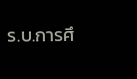ร.บ.การศึ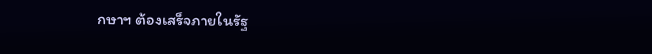กษาฯ ต้องเสร็จภายในรัฐ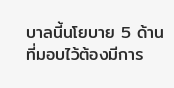บาลนี้นโยบาย 5 ด้าน ที่มอบไว้ต้องมีการ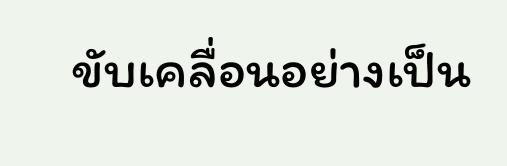ขับเคลื่อนอย่างเป็น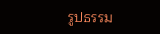รูปธรรม